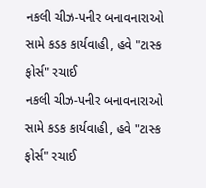નકલી ચીઝ-પનીર બનાવનારાઓ સામે કડક કાર્યવાહી, હવે "ટાસ્ક ફોર્સ" રચાઈ
નકલી ચીઝ-પનીર બનાવનારાઓ સામે કડક કાર્યવાહી, હવે "ટાસ્ક ફોર્સ" રચાઈ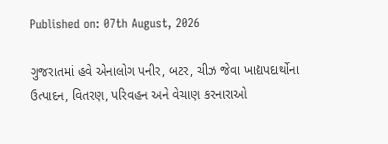Published on: 07th August, 2026

ગુજરાતમાં હવે એનાલોગ પનીર, બટર, ચીઝ જેવા ખાદ્યપદાર્થોના ઉત્પાદન, વિતરણ, પરિવહન અને વેચાણ કરનારાઓ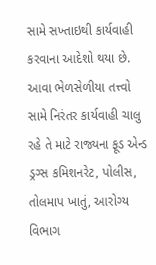સામે સખ્તાઇથી કાર્યવાહી કરવાના આદેશો થયા છે. આવા ભેળસેળીયા તત્ત્વો સામે નિરંતર કાર્યવાહી ચાલુ રહે તે માટે રાજ્યના ફૂડ એન્ડ ડ્રગ્સ કમિશનરેટ, પોલીસ, તોલમાપ ખાતું, આરોગ્ય વિભાગ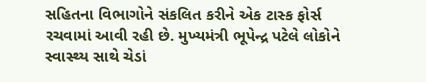સહિતના વિભાગોને સંકલિત કરીને એક ટાસ્ક ફોર્સ રચવામાં આવી રહી છે. મુખ્યમંત્રી ભૂપેન્દ્ર પટેલે લોકોને સ્વાસ્થ્ય સાથે ચેડાં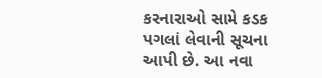કરનારાઓ સામે કડક પગલાં લેવાની સૂચના આપી છે. આ નવા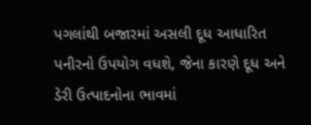પગલાંથી બજારમાં અસલી દૂધ આધારિત પનીરનો ઉપયોગ વધશે, જેના કારણે દૂધ અને ડેરી ઉત્પાદનોના ભાવમાં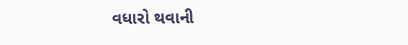વધારો થવાની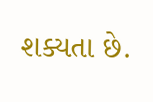શક્યતા છે.